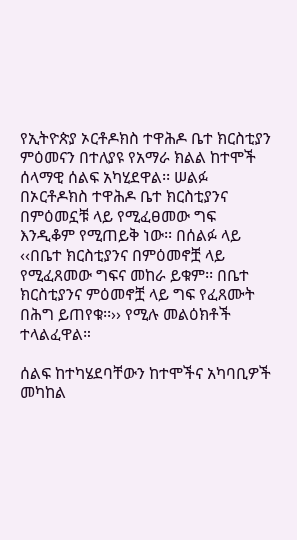የኢትዮጵያ ኦርቶዶክስ ተዋሕዶ ቤተ ክርስቲያን ምዕመናን በተለያዩ የአማራ ክልል ከተሞች ሰላማዊ ሰልፍ አካሂደዋል፡፡ ሠልፉ በኦርቶዶክስ ተዋሕዶ ቤተ ክርስቲያንና በምዕመኗቹ ላይ የሚፈፀመው ግፍ እንዲቆም የሚጠይቅ ነው፡፡ በሰልፉ ላይ ‹‹በቤተ ክርስቲያንና በምዕመኖቿ ላይ የሚፈጸመው ግፍና መከራ ይቁም፡፡ በቤተ ክርስቲያንና ምዕመኖቿ ላይ ግፍ የፈጸሙት በሕግ ይጠየቁ፡፡›› የሚሉ መልዕክቶች ተላልፈዋል።

ሰልፍ ከተካሄደባቸውን ከተሞችና አካባቢዎች መካከል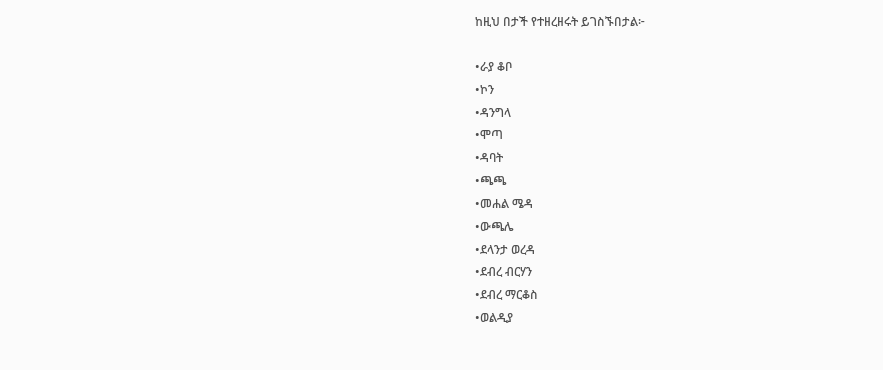ከዚህ በታች የተዘረዘሩት ይገስኙበታል፦

•ራያ ቆቦ
•ኮን
•ዳንግላ
•ሞጣ
•ዳባት
•ጫጫ
•መሐል ሜዳ
•ውጫሌ
•ደላንታ ወረዳ
•ደብረ ብርሃን
•ደብረ ማርቆስ
•ወልዲያ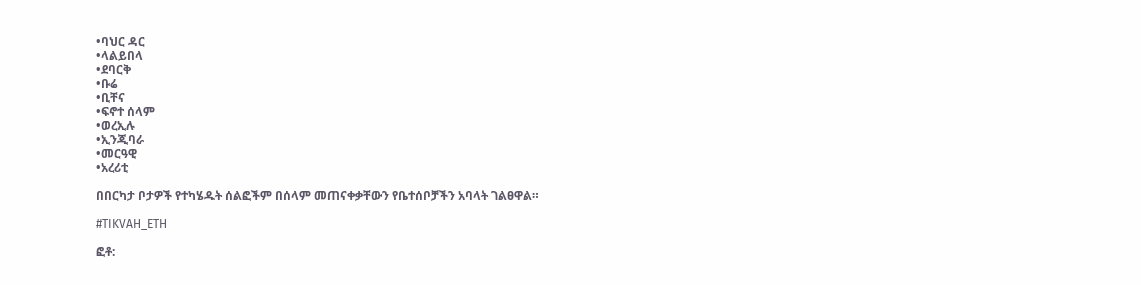•ባህር ዳር
•ላልይበላ
•ደባርቅ
•ቡሬ
•ቢቸና
•ፍኖተ ሰላም
•ወረኢሉ
•ኢንጂባራ
•መርዓዊ
•አረሪቲ

በበርካታ ቦታዎች የተካሄዱት ሰልፎችም በሰላም መጠናቀቃቸውን የቤተሰቦቻችን አባላት ገልፀዋል።

#TIKVAH_ETH

ፎቶ: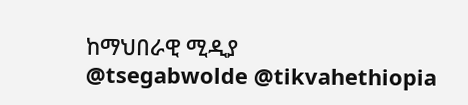ከማህበራዊ ሚዲያ
@tsegabwolde @tikvahethiopia